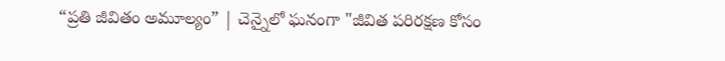“ప్రతి జీవితం అమూల్యం” | చెన్నైలో ఘనంగా "జీవిత పరిరక్షణ కోసం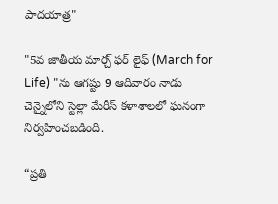పాదయాత్ర"

"5వ జాతీయ మార్చ్ ఫర్ లైఫ్ (March for Life) "ను ఆగష్టు 9 ఆదివారం నాడు చెన్నైలోని స్టెల్లా మేరీస్ కళాశాలలో ఘనంగా నిర్వహించబడింది.

“ప్రతి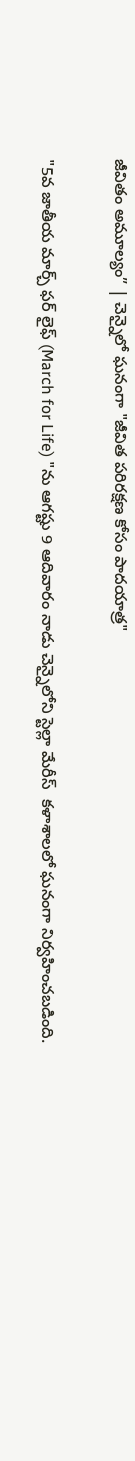జీవితం అమూల్యం” | చెన్నైలో ఘనంగా "జీవిత పరిరక్షణ కోసం పాదయాత్ర"

"5వ జాతీయ మార్చ్ ఫర్ లైఫ్ (March for Life) "ను ఆగష్టు 9 ఆదివారం నాడు చెన్నైలోని స్టెల్లా మేరీస్  కళాశాలలో ఘనంగా నిర్వహించబడింది.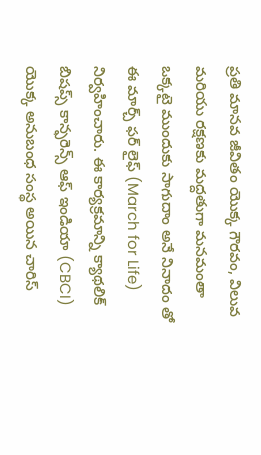ప్రతి మానవ జీవితం యొక్క గౌరవం, విలువ మరియు రక్షణకు మద్దతుగా మనమంతా ఒక్కటై ముందుకు సాగుదాం అనే నినాదం తో ఈ మార్చ్ ఫర్ లైఫ్ (March for Life) నిర్వహించారు. ఈ కార్యక్రమాన్ని క్యాథలిక్ బిషప్స్ కాన్ఫరెన్స్ ఆఫ్ ఇండియా (CBCI) యొక్క అనుబంధ సంస్థ అయిన చారిస్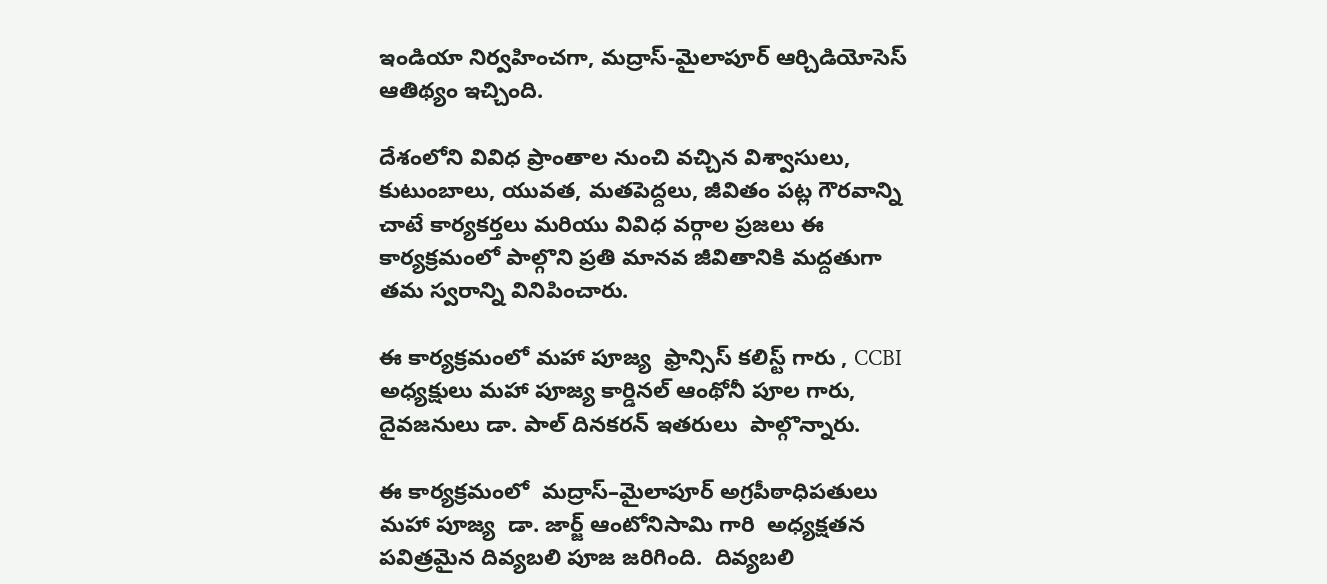ఇండియా నిర్వహించగా, మద్రాస్-మైలాపూర్ ఆర్చిడియోసెస్ ఆతిథ్యం ఇచ్చింది.

దేశంలోని వివిధ ప్రాంతాల నుంచి వచ్చిన విశ్వాసులు, కుటుంబాలు, యువత, మతపెద్దలు, జీవితం పట్ల గౌరవాన్ని చాటే కార్యకర్తలు మరియు వివిధ వర్గాల ప్రజలు ఈ కార్యక్రమంలో పాల్గొని ప్రతి మానవ జీవితానికి మద్దతుగా తమ స్వరాన్ని వినిపించారు.

ఈ కార్యక్రమంలో మహా పూజ్య  ఫ్రాన్సిస్ కలిస్ట్ గారు , CCBI అధ్యక్షులు మహా పూజ్య కార్డినల్ ఆంథోనీ పూల గారు, దైవజనులు డా. పాల్ దినకరన్ ఇతరులు  పాల్గొన్నారు.

ఈ కార్యక్రమంలో  మద్రాస్–మైలాపూర్ అగ్రపీఠాధిపతులు  మహా పూజ్య  డా. జార్జ్ ఆంటోనిసామి గారి  అధ్యక్షతన  పవిత్రమైన దివ్యబలి పూజ జరిగింది.  దివ్యబలి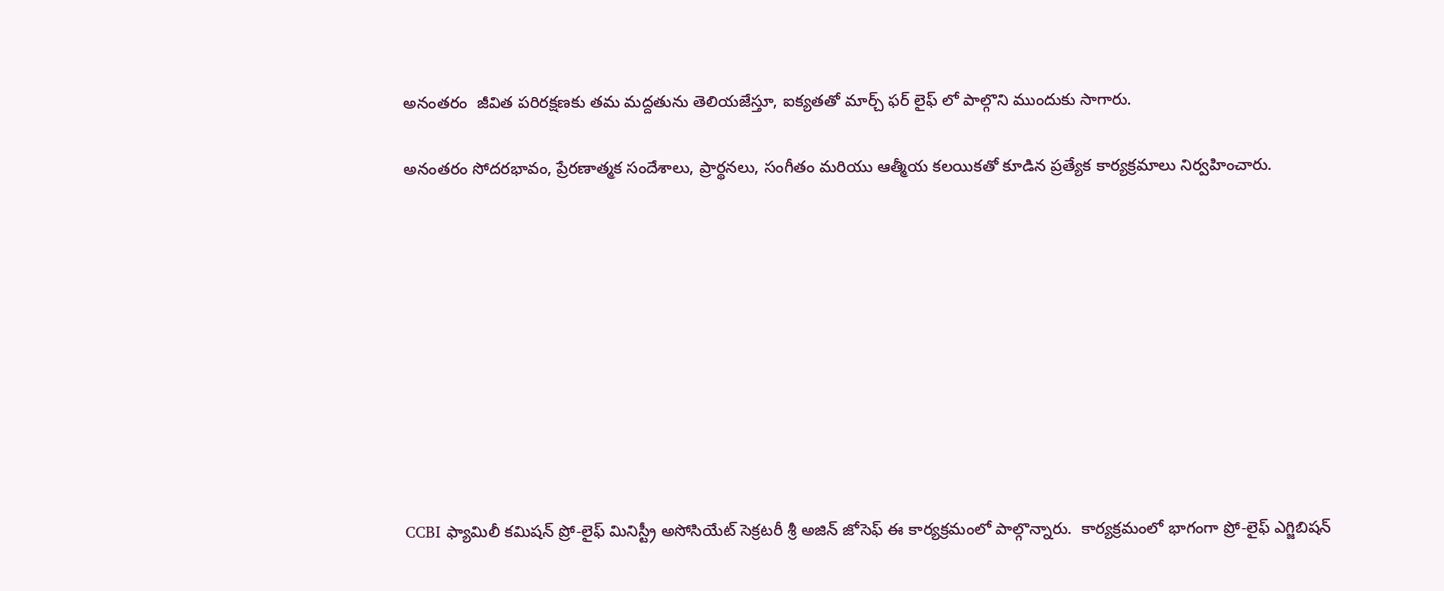అనంతరం  జీవిత పరిరక్షణకు తమ మద్దతును తెలియజేస్తూ, ఐక్యతతో మార్చ్ ఫర్ లైఫ్ లో పాల్గొని ముందుకు సాగారు.

అనంతరం సోదరభావం, ప్రేరణాత్మక సందేశాలు, ప్రార్థనలు, సంగీతం మరియు ఆత్మీయ కలయికతో కూడిన ప్రత్యేక కార్యక్రమాలు నిర్వహించారు.










CCBI ఫ్యామిలీ కమిషన్ ప్రో-లైఫ్ మినిస్ట్రీ అసోసియేట్ సెక్రటరీ శ్రీ అజిన్ జోసెఫ్ ఈ కార్యక్రమంలో పాల్గొన్నారు.  కార్యక్రమంలో భాగంగా ప్రో-లైఫ్ ఎగ్జిబిషన్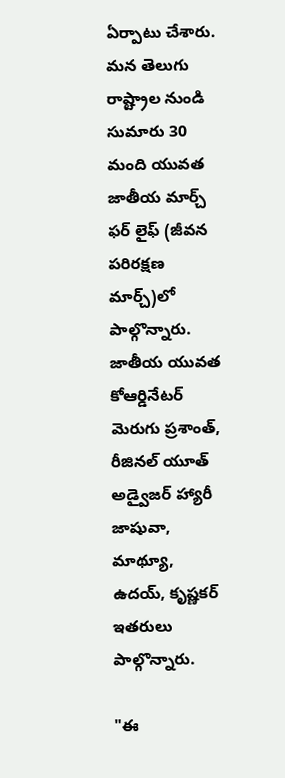ఏర్పాటు చేశారు. మన తెలుగు  రాష్ట్రాల నుండి సుమారు 30 మంది యువత జాతీయ మార్చ్ ఫర్ లైఫ్ (జీవన పరిరక్షణ మార్చ్‌)లో పాల్గొన్నారు. జాతీయ యువత కోఆర్డినేటర్‌  మెరుగు ప్రశాంత్,  రీజినల్ యూత్ అడ్వైజర్ హ్యారీ జాషువా, మాథ్యూ, ఉదయ్, కృష్ణకర్ ఇతరులు పాల్గొన్నారు.

"ఈ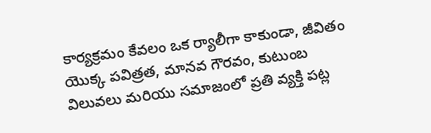కార్యక్రమం కేవలం ఒక ర్యాలీగా కాకుండా, జీవితం యొక్క పవిత్రత, మానవ గౌరవం, కుటుంబ విలువలు మరియు సమాజంలో ప్రతి వ్యక్తి పట్ల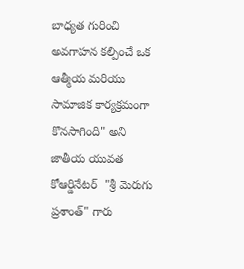బాధ్యత గురించి అవగాహన కల్పించే ఒక ఆత్మీయ మరియు సామాజిక కార్యక్రమంగా కొనసాగింది" అని జాతీయ యువత కోఆర్డినేటర్‌  "శ్రీ మెరుగు ప్రశాంత్" గారు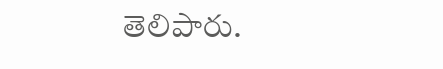తెలిపారు.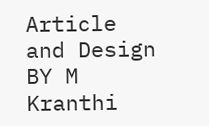Article and Design BY M Kranthi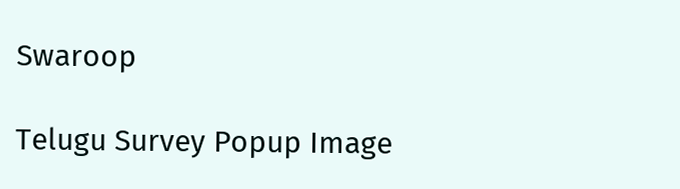Swaroop

Telugu Survey Popup Image